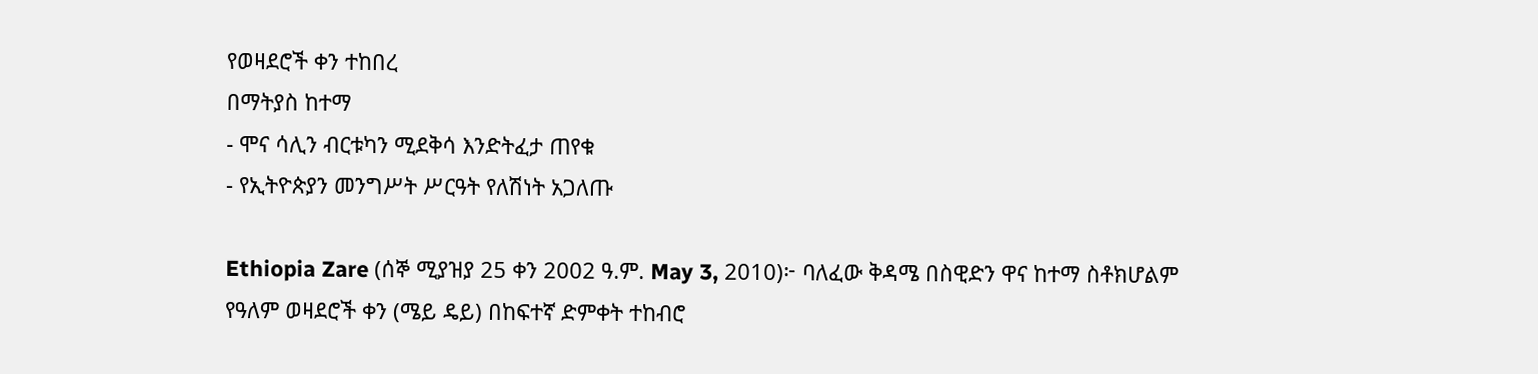የወዛደሮች ቀን ተከበረ
በማትያስ ከተማ
- ሞና ሳሊን ብርቱካን ሚደቅሳ እንድትፈታ ጠየቁ
- የኢትዮጵያን መንግሥት ሥርዓት የለሽነት አጋለጡ

Ethiopia Zare (ሰኞ ሚያዝያ 25 ቀን 2002 ዓ.ም. May 3, 2010)፦ ባለፈው ቅዳሜ በስዊድን ዋና ከተማ ስቶክሆልም የዓለም ወዛደሮች ቀን (ሜይ ዴይ) በከፍተኛ ድምቀት ተከብሮ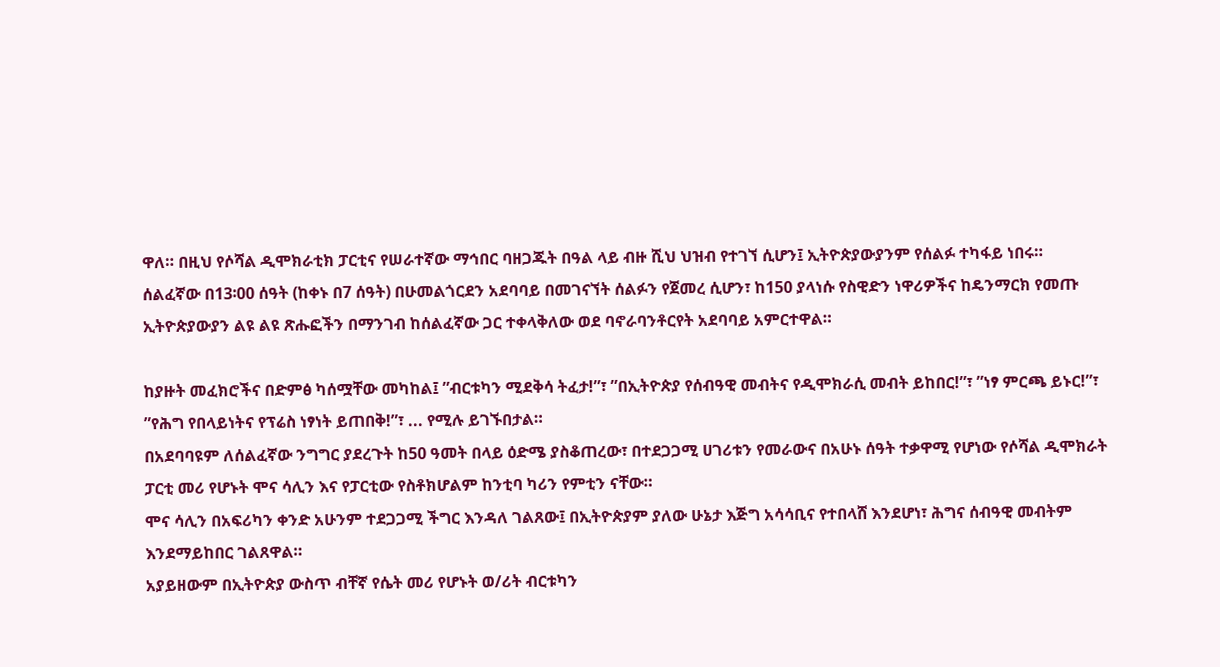ዋለ። በዚህ የሶሻል ዲሞክራቲክ ፓርቲና የሠራተኛው ማኅበር ባዘጋጁት በዓል ላይ ብዙ ሺህ ህዝብ የተገኘ ሲሆን፤ ኢትዮጵያውያንም የሰልፉ ተካፋይ ነበሩ።
ሰልፈኛው በ13፡00 ሰዓት (ከቀኑ በ7 ሰዓት) በሁመልጎርደን አደባባይ በመገናኘት ሰልፉን የጀመረ ሲሆን፣ ከ150 ያላነሱ የስዊድን ነዋሪዎችና ከዴንማርክ የመጡ ኢትዮጵያውያን ልዩ ልዩ ጽሑፎችን በማንገብ ከሰልፈኛው ጋር ተቀላቅለው ወደ ባኖራባንቶርየት አደባባይ አምርተዋል።

ከያዙት መፈክሮችና በድምፅ ካሰሟቸው መካከል፤ ”ብርቱካን ሚደቅሳ ትፈታ!”፣ ”በኢትዮጵያ የሰብዓዊ መብትና የዲሞክራሲ መብት ይከበር!”፣ ”ነፃ ምርጫ ይኑር!”፣ ”የሕግ የበላይነትና የፕሬስ ነፃነት ይጠበቅ!”፣ ... የሚሉ ይገኙበታል።
በአደባባዩም ለሰልፈኛው ንግግር ያደረጉት ከ50 ዓመት በላይ ዕድሜ ያስቆጠረው፣ በተደጋጋሚ ሀገሪቱን የመራውና በአሁኑ ሰዓት ተቃዋሚ የሆነው የሶሻል ዲሞክራት ፓርቲ መሪ የሆኑት ሞና ሳሊን እና የፓርቲው የስቶክሆልም ከንቲባ ካሪን የምቲን ናቸው።
ሞና ሳሊን በአፍሪካን ቀንድ አሁንም ተደጋጋሚ ችግር እንዳለ ገልጸው፤ በኢትዮጵያም ያለው ሁኔታ እጅግ አሳሳቢና የተበላሸ እንደሆነ፣ ሕግና ሰብዓዊ መብትም እንደማይከበር ገልጸዋል።
አያይዘውም በኢትዮጵያ ውስጥ ብቸኛ የሴት መሪ የሆኑት ወ/ሪት ብርቱካን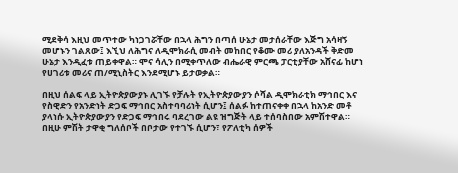ሚደቅሳ እዚህ መጥተው ካነጋገሯቸው በኋላ ሕግን በጣሰ ሁኔታ መታሰራቸው እጅግ አሳዛኝ መሆኑን ገልጸው፤ እኚህ ለሕግና ለዲሞክራሲ መብት መከበር የቆሙ መሪ ያለአንዳች ቅድመ ሁኔታ እንዲፈቱ ጠይቀዋል። ሞና ሳሊን በሚቀጥለው ብሔራዊ ምርጫ ፓርቲያቸው አሸናፊ ከሆነ የሀገሪቱ መሪና ጠ/ሚኒስትር እንደሚሆኑ ይታወቃል።

በዚህ ሰልፍ ላይ ኢትዮጵያውያኑ ሊገኙ የቻሉት የኢትዮጵያውያን ሶሻል ዲሞክራቲክ ማኅበር እና የስዊድን የአንድነት ድጋፍ ማኅበር አስተባባሪነት ሲሆን፤ ሰልፉ ከተጠናቀቀ በኋላ ከአንድ መቶ ያላነሱ ኢትዮጵያውያን የድጋፍ ማኅበሩ ባደረገው ልዩ ዝግጅት ላይ ተሰባስበው አምሽተዋል።
በዚሁ ምሽት ታዋቂ ግለሰቦች በቦታው የተገኙ ሲሆን፣ የፖለቲካ ሰዎች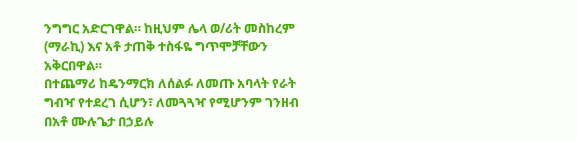ንግግር አድርገዋል። ከዚህም ሌላ ወ/ሪት መስከረም (ማራኪ) እና አቶ ታጠቅ ተስፋዬ ግጥሞቻቸውን አቅርበዋል።
በተጨማሪ ከዴንማርክ ለሰልፉ ለመጡ አባላት የራት ግብዣ የተደረገ ሲሆን፣ ለመጓጓዣ የሚሆንም ገንዘብ በአቶ ሙሉጌታ በኃይሉ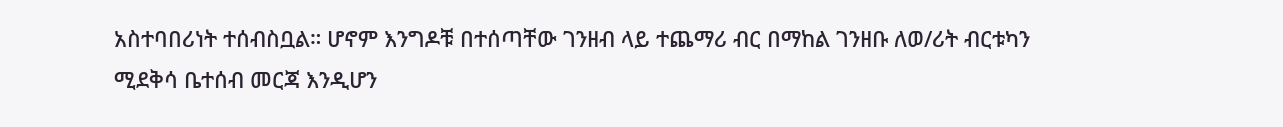አስተባበሪነት ተሰብስቧል። ሆኖም እንግዶቹ በተሰጣቸው ገንዘብ ላይ ተጨማሪ ብር በማከል ገንዘቡ ለወ/ሪት ብርቱካን ሚደቅሳ ቤተሰብ መርጃ እንዲሆን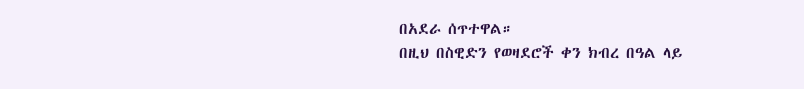በአደራ ሰጥተዋል።
በዚህ በስዊድን የወዛደሮች ቀን ክብረ በዓል ላይ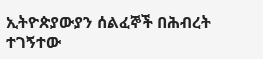ኢትዮጵያውያን ሰልፈኞች በሕብረት ተገኝተው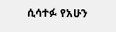ሲሳተፉ የአሁን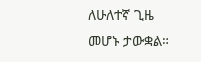ለሁለተኛ ጊዜ መሆኑ ታውቋል።